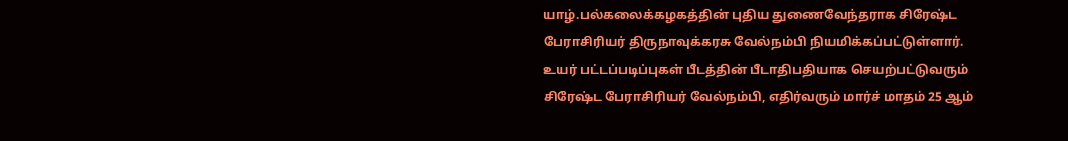யாழ்.பல்கலைக்கழகத்தின் புதிய துணைவேந்தராக சிரேஷ்ட பேராசிரியர் திருநாவுக்கரசு வேல்நம்பி நியமிக்கப்பட்டுள்ளார்.
உயர் பட்டப்படிப்புகள் பீடத்தின் பீடாதிபதியாக செயற்பட்டுவரும் சிரேஷ்ட பேராசிரியர் வேல்நம்பி, எதிர்வரும் மார்ச் மாதம் 25 ஆம்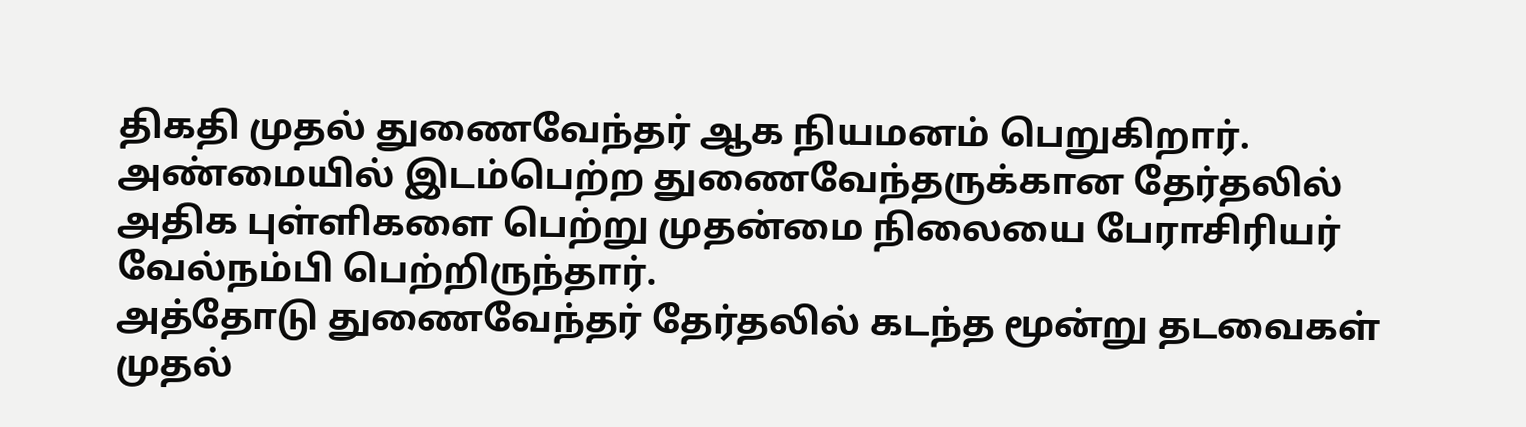திகதி முதல் துணைவேந்தர் ஆக நியமனம் பெறுகிறார்.
அண்மையில் இடம்பெற்ற துணைவேந்தருக்கான தேர்தலில் அதிக புள்ளிகளை பெற்று முதன்மை நிலையை பேராசிரியர் வேல்நம்பி பெற்றிருந்தார்.
அத்தோடு துணைவேந்தர் தேர்தலில் கடந்த மூன்று தடவைகள் முதல்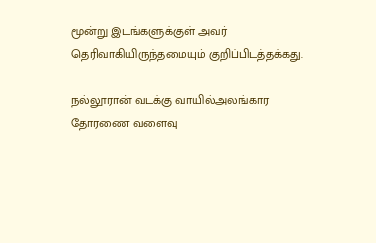மூன்று இடங்களுக்குள் அவர் தெரிவாகியிருந்தமையும் குறிப்பிடத்தக்கது.

நல்லூரான் வடக்கு வாயில்அலங்கார தோரணை வளைவு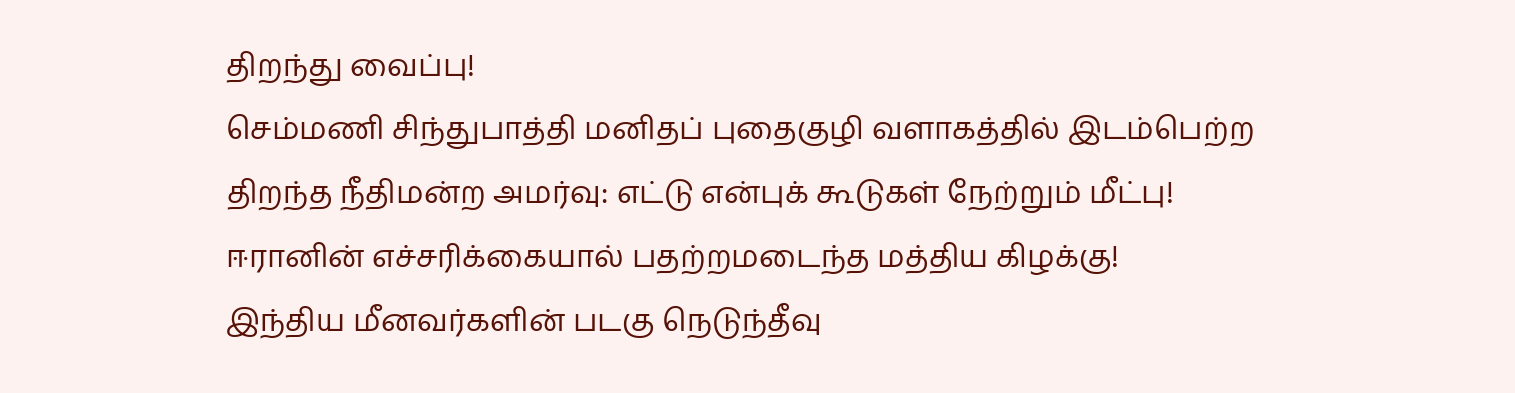திறந்து வைப்பு!
செம்மணி சிந்துபாத்தி மனிதப் புதைகுழி வளாகத்தில் இடம்பெற்ற திறந்த நீதிமன்ற அமர்வு: எட்டு என்புக் கூடுகள் நேற்றும் மீட்பு!
ஈரானின் எச்சரிக்கையால் பதற்றமடைந்த மத்திய கிழக்கு!
இந்திய மீனவர்களின் படகு நெடுந்தீவு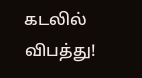கடலில் விபத்து!